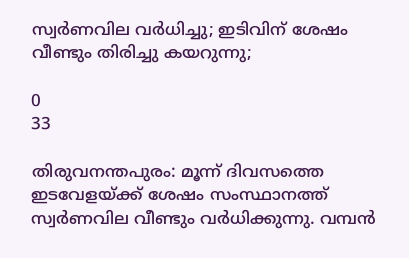സ്വര്‍ണവില വര്‍ധിച്ചു; ഇടിവിന് ശേഷം വീണ്ടും തിരിച്ചു കയറുന്നു;

0
33

തിരുവനന്തപുരം: മൂന്ന് ദിവസത്തെ ഇടവേളയ്ക്ക് ശേഷം സംസ്ഥാനത്ത് സ്വര്‍ണവില വീണ്ടും വര്‍ധിക്കുന്നു. വമ്പന്‍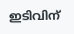ഇടിവിന്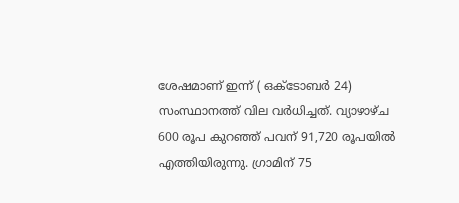ശേഷമാണ് ഇന്ന് ( ഒക്‌ടോബര്‍ 24) സംസ്ഥാനത്ത് വില വര്‍ധിച്ചത്. വ്യാഴാഴ്‌ച 600 രൂപ കുറഞ്ഞ് പവന് 91,720 രൂപയില്‍ എത്തിയിരുന്നു. ഗ്രാമിന് 75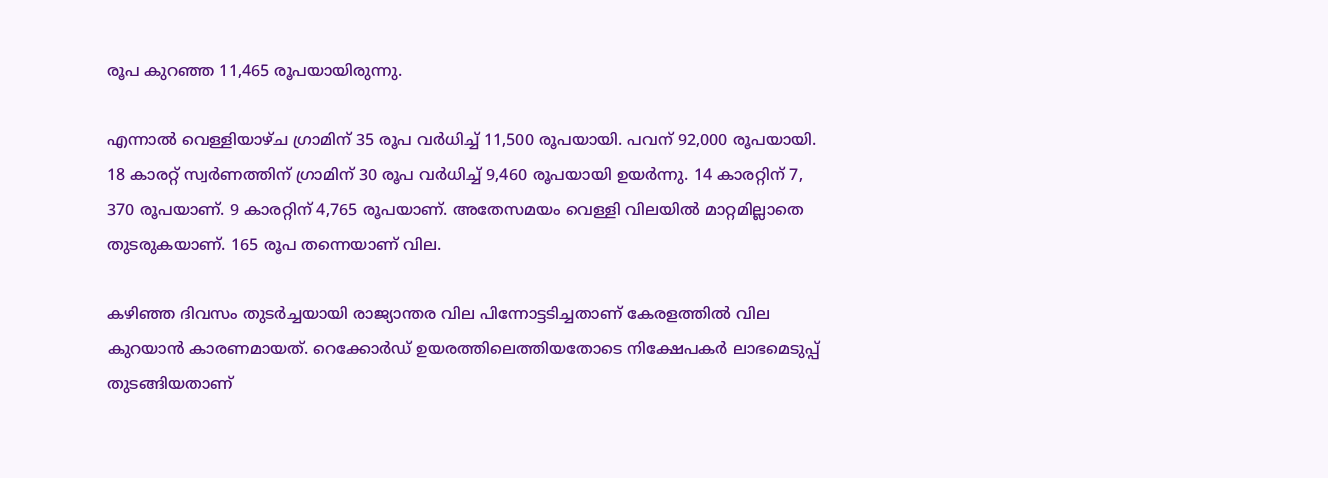രൂപ കുറഞ്ഞ 11,465 രൂപയായിരുന്നു.

എന്നാല്‍ വെള്ളിയാഴ്‌ച ഗ്രാമിന് 35 രൂപ വര്‍ധിച്ച് 11,500 രൂപയായി. പവന് 92,000 രൂപയായി. 18 കാരറ്റ് സ്വര്‍ണത്തിന് ഗ്രാമിന് 30 രൂപ വര്‍ധിച്ച് 9,460 രൂപയായി ഉയര്‍ന്നു. 14 കാരറ്റിന് 7, 370 രൂപയാണ്. 9 കാരറ്റിന് 4,765 രൂപയാണ്. അതേസമയം വെള്ളി വിലയില്‍ മാറ്റമില്ലാതെ തുടരുകയാണ്. 165 രൂപ തന്നെയാണ് വില.

കഴിഞ്ഞ ദിവസം തുടര്‍ച്ചയായി രാജ്യാന്തര വില പിന്നോട്ടടിച്ചതാണ് കേരളത്തില്‍ വില കുറയാന്‍ കാരണമായത്. റെക്കോര്‍ഡ് ഉയരത്തിലെത്തിയതോടെ നിക്ഷേപകര്‍ ലാഭമെടുപ്പ് തുടങ്ങിയതാണ്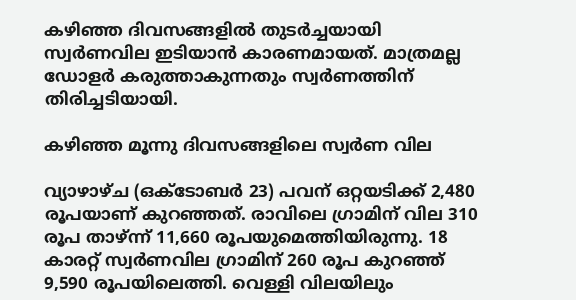കഴിഞ്ഞ ദിവസങ്ങളില്‍ തുടര്‍ച്ചയായി സ്വര്‍ണവില ഇടിയാന്‍ കാരണമായത്. മാത്രമല്ല ഡോളര്‍ കരുത്താകുന്നതും സ്വര്‍ണത്തിന് തിരിച്ചടിയായി.

കഴിഞ്ഞ മൂന്നു ദിവസങ്ങളിലെ സ്വര്‍ണ വില

വ്യാഴാഴ്‌ച (ഒക്‌ടോബര്‍ 23) പവന് ഒറ്റയടിക്ക് 2,480 രൂപയാണ് കുറഞ്ഞത്. രാവിലെ ഗ്രാമിന് വില 310 രൂപ താഴ്‌ന്ന് 11,660 രൂപയുമെത്തിയിരുന്നു. 18 കാരറ്റ് സ്വര്‍ണവില ഗ്രാമിന് 260 രൂപ കുറഞ്ഞ് 9,590 രൂപയിലെത്തി. വെള്ളി വിലയിലും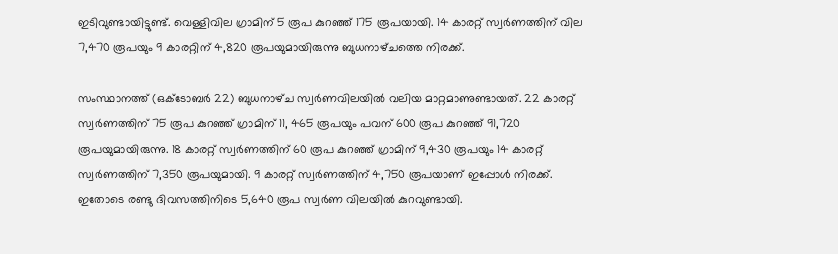ഇടിവുണ്ടായിട്ടുണ്ട്. വെള്ളിവില ഗ്രാമിന് 5 രൂപ കുറഞ്ഞ് 175 രൂപയായി. 14 കാരറ്റ് സ്വർണത്തിന് വില 7,470 രൂപയും 9 കാരറ്റിന് 4,820 രൂപയുമായിരുന്നു ബുധനാഴ്‌ചത്തെ നിരക്ക്.

സംസ്ഥാനത്ത് (ഒക്‌ടോബര്‍ 22) ബുധനാഴ്‌ച സ്വര്‍ണവിലയില്‍ വലിയ മാറ്റമാണുണ്ടായത്. 22 കാരറ്റ് സ്വര്‍ണത്തിന് 75 രൂപ കുറഞ്ഞ് ഗ്രാമിന് 11, 465 രൂപയും പവന് 600 രൂപ കുറഞ്ഞ് 91,720 രൂപയുമായിരുന്നു. 18 കാരറ്റ് സ്വര്‍ണത്തിന് 60 രൂപ കുറഞ്ഞ് ഗ്രാമിന് 9,430 രൂപയും 14 കാരറ്റ് സ്വര്‍ണത്തിന് 7,350 രൂപയുമായി. 9 കാരറ്റ് സ്വര്‍ണത്തിന് 4,750 രൂപയാണ് ഇപ്പോള്‍ നിരക്ക്. ഇതോടെ രണ്ടു ദിവസത്തിനിടെ 5,640 രൂപ സ്വര്‍ണ വിലയില്‍ കുറവുണ്ടായി.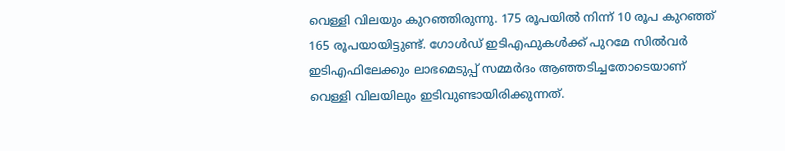വെള്ളി വിലയും കുറഞ്ഞിരുന്നു. 175 രൂപയില്‍ നിന്ന് 10 രൂപ കുറഞ്ഞ് 165 രൂപയായിട്ടുണ്ട്. ഗോൾഡ് ഇടിഎഫുകൾക്ക് പുറമേ സിൽവർ ഇടിഎഫിലേക്കും ലാഭമെടുപ്പ് സമ്മർദം ആഞ്ഞടിച്ചതോടെയാണ് വെള്ളി വിലയിലും ഇടിവുണ്ടായിരിക്കുന്നത്.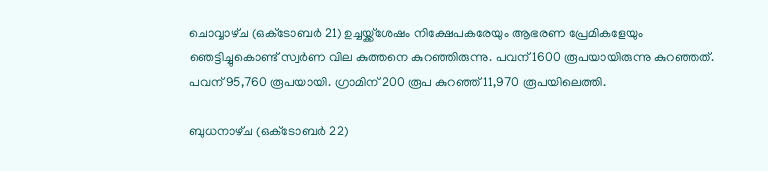ചൊവ്വാഴ്‌ച (ഒക്‌ടോബര്‍ 21) ഉച്ചയ്ക്ക്ശേഷം നിക്ഷേപകരേയും ആഭരണ പ്രേമികളേയും ഞെട്ടിച്ചുകൊണ്ട് സ്വര്‍ണ വില കുത്തനെ കുറഞ്ഞിരുന്നു. പവന് 1600 രൂപയായിരുന്നു കുറഞ്ഞത്. പവന് 95,760 രൂപയായി. ഗ്രാമിന് 200 രൂപ കുറഞ്ഞ് 11,970 രൂപയിലെത്തി.

ബുധനാഴ്‌ച (ഒക്‌ടോബര്‍ 22)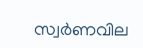സ്വര്‍ണവില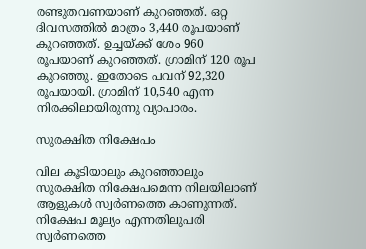രണ്ടുതവണയാണ് കുറഞ്ഞത്. ഒറ്റ ദിവസത്തില്‍ മാത്രം 3,440 രൂപയാണ് കുറഞ്ഞത്. ഉച്ചയ്ക്ക് ശേം 960 രൂപയാണ് കുറഞ്ഞത്. ഗ്രാമിന് 120 രൂപ കുറഞ്ഞു. ഇതോടെ പവന് 92,320 രൂപയായി. ഗ്രാമിന് 10,540 എന്ന നിരക്കിലായിരുന്നു വ്യാപാരം.

സുരക്ഷിത നിക്ഷേപം

വില കൂടിയാലും കുറഞ്ഞാലും സുരക്ഷിത നിക്ഷേപമെന്ന നിലയിലാണ് ആളുകള്‍ സ്വര്‍ണത്തെ കാണുന്നത്. നിക്ഷേപ മൂല്യം എന്നതിലുപരി സ്വര്‍ണത്തെ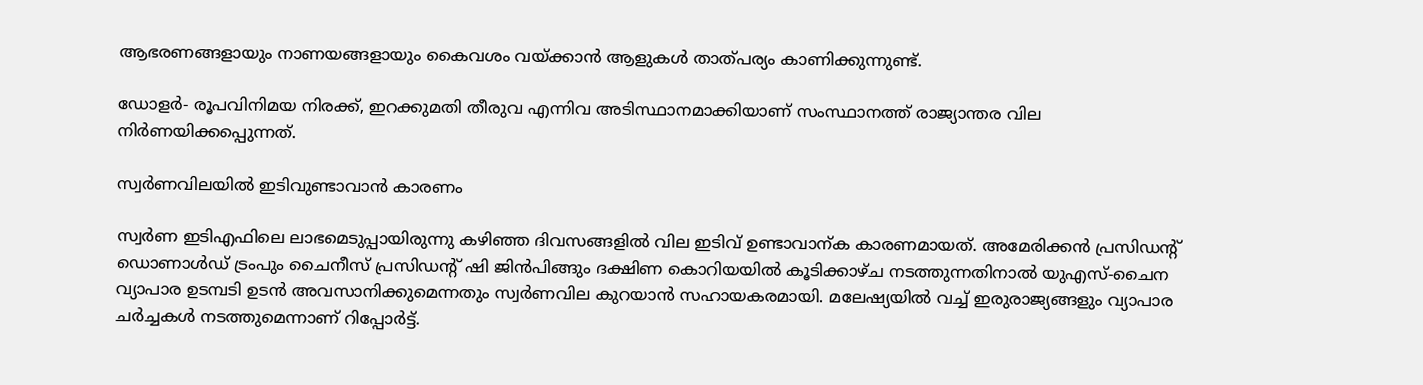ആഭരണങ്ങളായും നാണയങ്ങളായും കൈവശം വയ്ക്കാന്‍ ആളുകള്‍ താത്‌പര്യം കാണിക്കുന്നുണ്ട്.

ഡോളര്‍- രൂപവിനിമയ നിരക്ക്, ഇറക്കുമതി തീരുവ എന്നിവ അടിസ്ഥാനമാക്കിയാണ് സംസ്ഥാനത്ത് രാജ്യാന്തര വില നിര്‍ണയിക്കപ്പെുന്നത്.

സ്വര്‍ണവിലയില്‍ ഇടിവുണ്ടാവാന്‍ കാരണം

സ്വര്‍ണ ഇടിഎഫിലെ ലാഭമെടുപ്പായിരുന്നു കഴിഞ്ഞ ദിവസങ്ങളില്‍ വില ഇടിവ് ഉണ്ടാവാന്ക കാരണമായത്. അമേരിക്കന്‍ പ്രസിഡന്‍റ് ഡൊണാൾഡ് ട്രംപും ചൈനീസ് പ്രസിഡന്‍റ് ഷി ജിൻപിങ്ങും ദക്ഷിണ കൊറിയയിൽ കൂടിക്കാഴ്‌ച നടത്തുന്നതിനാൽ യുഎസ്-ചൈന വ്യാപാര ഉടമ്പടി ഉടൻ അവസാനിക്കുമെന്നതും സ്വര്‍ണവില കുറയാന്‍ സഹായകരമായി. മലേഷ്യയില്‍ വച്ച് ഇരുരാജ്യങ്ങളും വ്യാപാര ചര്‍ച്ചകള്‍ നടത്തുമെന്നാണ് റിപ്പോര്‍ട്ട്.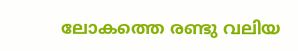ലോകത്തെ രണ്ടു വലിയ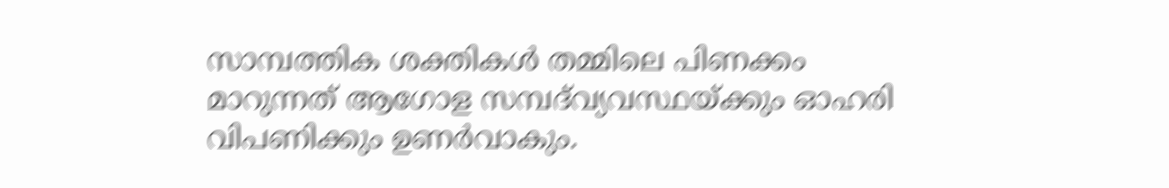സാമ്പത്തിക ശക്തികൾ തമ്മിലെ പിണക്കം മാറുന്നത് ആഗോള സമ്പദ്‍വ്യവസ്ഥയ്ക്കും ഓഹരി വിപണിക്കും ഉണർവാകും.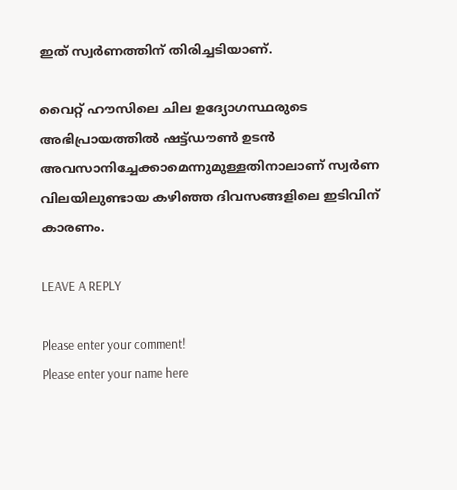ഇത് സ്വർണത്തിന് തിരിച്ചടിയാണ്.

വൈറ്റ് ഹൗസിലെ ചില ഉദ്യോഗസ്ഥരുടെ അഭിപ്രായത്തിൽ ഷട്ട്ഡൗൺ ഉടൻ അവസാനിച്ചേക്കാമെന്നുമുള്ളതിനാലാണ് സ്വര്‍ണ വിലയിലുണ്ടായ കഴിഞ്ഞ ദിവസങ്ങളിലെ ഇടിവിന് കാരണം.

LEAVE A REPLY

Please enter your comment!
Please enter your name here